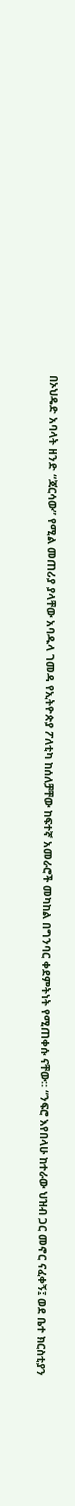በኦህዴድ አባላት ዘንድ “ጃርሳው” የሚል መጠሪያ ያላቸው አባዱላ ገመዳ የኢትዮጵያ ፖለቲካ ከሰለቻቸው ከፍተኛ አመራሮች መካከል በግንባር ቀደምትነት የሚጠቀሱ ናቸው። “ንፍሮ እየበላሁ ከተራው ህዝብ ጋር መኖር ናፈቀኝ፤ ወደ ቤተ ክርስቲያን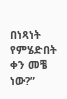በነጻነት የምሄድበት ቀን መቼ ነው?”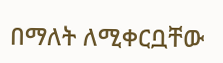በማለት ለሚቀርቧቸው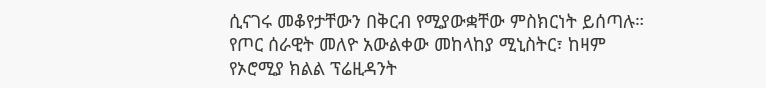ሲናገሩ መቆየታቸውን በቅርብ የሚያውቋቸው ምስክርነት ይሰጣሉ። የጦር ሰራዊት መለዮ አውልቀው መከላከያ ሚኒስትር፣ ከዛም የኦሮሚያ ክልል ፕሬዚዳንት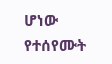ሆነው የተሰየሙት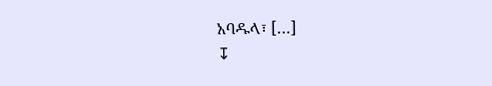አባዱላ፣ […]
↧